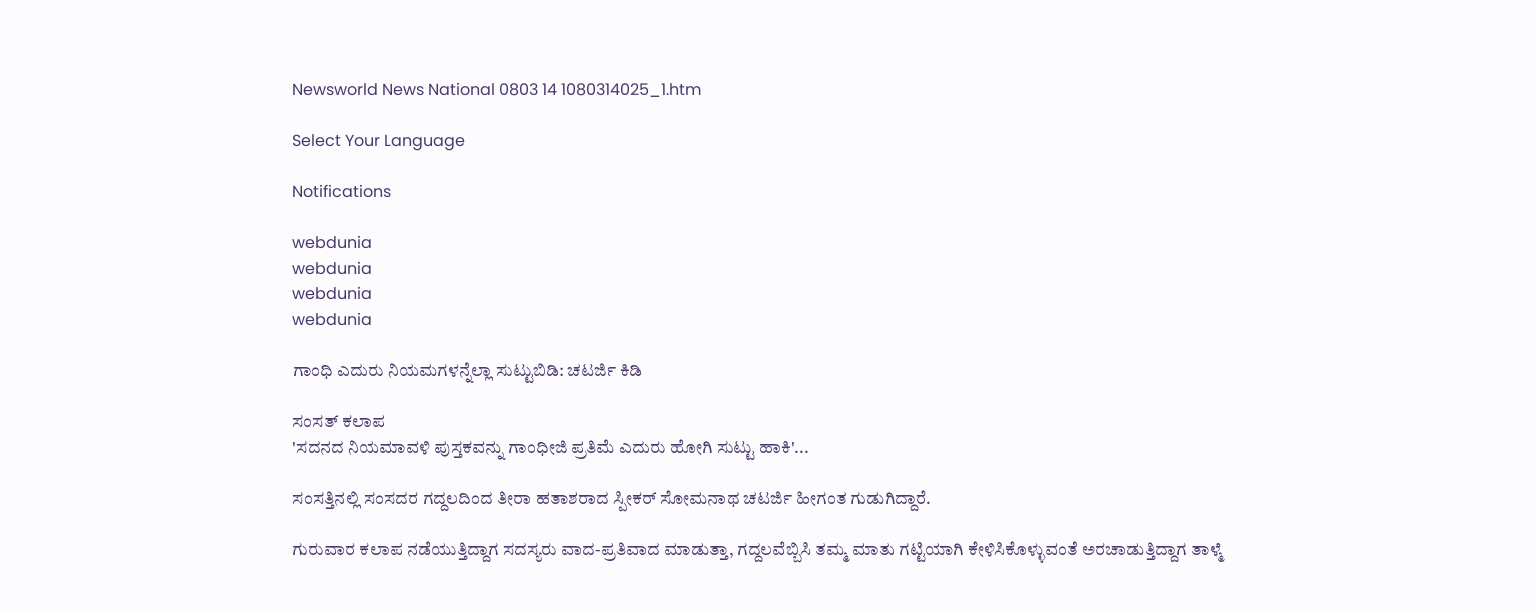Newsworld News National 0803 14 1080314025_1.htm

Select Your Language

Notifications

webdunia
webdunia
webdunia
webdunia

ಗಾಂಧಿ ಎದುರು ನಿಯಮಗಳನ್ನೆಲ್ಲಾ ಸುಟ್ಟುಬಿಡಿ: ಚಟರ್ಜಿ ಕಿಡಿ

ಸಂಸತ್ ಕಲಾಪ
'ಸದನದ ನಿಯಮಾವಳಿ ಪುಸ್ತಕವನ್ನು ಗಾಂಧೀಜಿ ಪ್ರತಿಮೆ ಎದುರು ಹೋಗಿ ಸುಟ್ಟು ಹಾಕಿ'...

ಸಂಸತ್ತಿನಲ್ಲಿ ಸಂಸದರ ಗದ್ದಲದಿಂದ ತೀರಾ ಹತಾಶರಾದ ಸ್ಪೀಕರ್ ಸೋಮನಾಥ ಚಟರ್ಜಿ ಹೀಗಂತ ಗುಡುಗಿದ್ದಾರೆ.

ಗುರುವಾರ ಕಲಾಪ ನಡೆಯುತ್ತಿದ್ದಾಗ ಸದಸ್ಯರು ವಾದ-ಪ್ರತಿವಾದ ಮಾಡುತ್ತಾ, ಗದ್ದಲವೆಬ್ಬಿಸಿ ತಮ್ಮ ಮಾತು ಗಟ್ಟಿಯಾಗಿ ಕೇಳಿಸಿಕೊಳ್ಳುವಂತೆ ಅರಚಾಡುತ್ತಿದ್ದಾಗ ತಾಳ್ಮೆ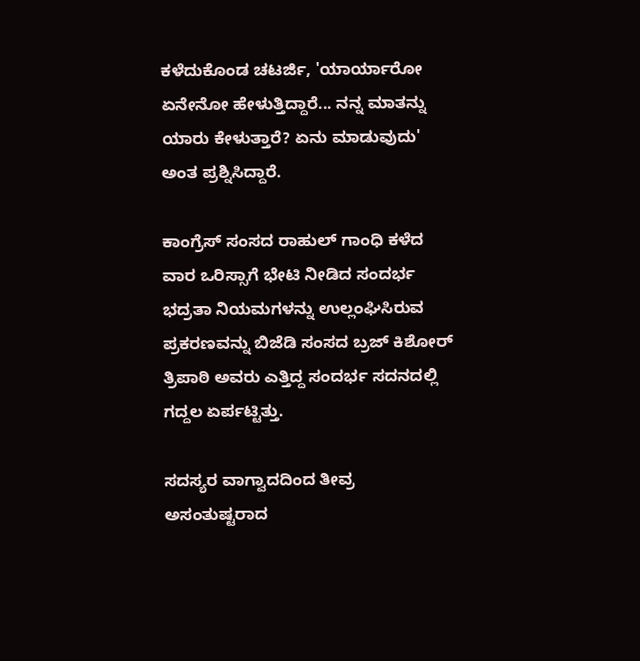ಕಳೆದುಕೊಂಡ ಚಟರ್ಜಿ, 'ಯಾರ್ಯಾರೋ ಏನೇನೋ ಹೇಳುತ್ತಿದ್ದಾರೆ... ನನ್ನ ಮಾತನ್ನು ಯಾರು ಕೇಳುತ್ತಾರೆ? ಏನು ಮಾಡುವುದು' ಅಂತ ಪ್ರಶ್ನಿಸಿದ್ದಾರೆ.

ಕಾಂಗ್ರೆಸ್ ಸಂಸದ ರಾಹುಲ್ ಗಾಂಧಿ ಕಳೆದ ವಾರ ಒರಿಸ್ಸಾಗೆ ಭೇಟಿ ನೀಡಿದ ಸಂದರ್ಭ ಭದ್ರತಾ ನಿಯಮಗಳನ್ನು ಉಲ್ಲಂಘಿಸಿರುವ ಪ್ರಕರಣವನ್ನು ಬಿಜೆಡಿ ಸಂಸದ ಬ್ರಜ್ ಕಿಶೋರ್ ತ್ರಿಪಾಠಿ ಅವರು ಎತ್ತಿದ್ದ ಸಂದರ್ಭ ಸದನದಲ್ಲಿ ಗದ್ದಲ ಏರ್ಪಟ್ಟಿತ್ತು.

ಸದಸ್ಯರ ವಾಗ್ವಾದದಿಂದ ತೀವ್ರ ಅಸಂತುಷ್ಟರಾದ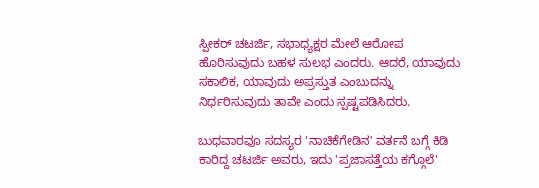ಸ್ಪೀಕರ್ ಚಟರ್ಜಿ, ಸಭಾಧ್ಯಕ್ಷರ ಮೇಲೆ ಆರೋಪ ಹೊರಿಸುವುದು ಬಹಳ ಸುಲಭ ಎಂದರು. ಆದರೆ, ಯಾವುದು ಸಕಾಲಿಕ, ಯಾವುದು ಅಪ್ರಸ್ತುತ ಎಂಬುದನ್ನು ನಿರ್ಧರಿಸುವುದು ತಾವೇ ಎಂದು ಸ್ಪಷ್ಟಪಡಿಸಿದರು.

ಬುಧವಾರವೂ ಸದಸ್ಯರ 'ನಾಚಿಕೆಗೇಡಿನ' ವರ್ತನೆ ಬಗ್ಗೆ ಕಿಡಿ ಕಾರಿದ್ದ ಚಟರ್ಜಿ ಅವರು, ಇದು 'ಪ್ರಜಾಸತ್ತೆಯ ಕಗ್ಗೊಲೆ'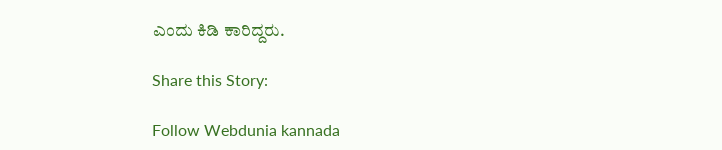ಎಂದು ಕಿಡಿ ಕಾರಿದ್ದರು.

Share this Story:

Follow Webdunia kannada